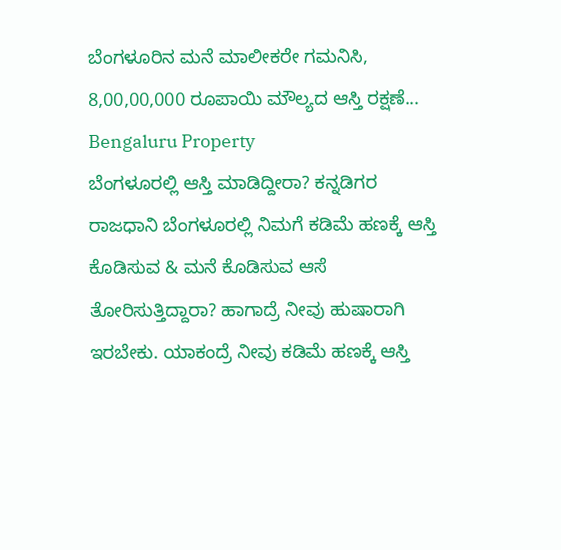ಬೆಂಗಳೂರಿನ ಮನೆ ಮಾಲೀಕರೇ ಗಮನಿಸಿ, 8,00,00,000 ರೂಪಾಯಿ ಮೌಲ್ಯದ ಆಸ್ತಿ ರಕ್ಷಣೆ... Bengaluru Property
ಬೆಂಗಳೂರಲ್ಲಿ ಆಸ್ತಿ ಮಾಡಿದ್ದೀರಾ? ಕನ್ನಡಿಗರ ರಾಜಧಾನಿ ಬೆಂಗಳೂರಲ್ಲಿ ನಿಮಗೆ ಕಡಿಮೆ ಹಣಕ್ಕೆ ಆಸ್ತಿ ಕೊಡಿಸುವ & ಮನೆ ಕೊಡಿಸುವ ಆಸೆ ತೋರಿಸುತ್ತಿದ್ದಾರಾ? ಹಾಗಾದ್ರೆ ನೀವು ಹುಷಾರಾಗಿ ಇರಬೇಕು. ಯಾಕಂದ್ರೆ ನೀವು ಕಡಿಮೆ ಹಣಕ್ಕೆ ಆಸ್ತಿ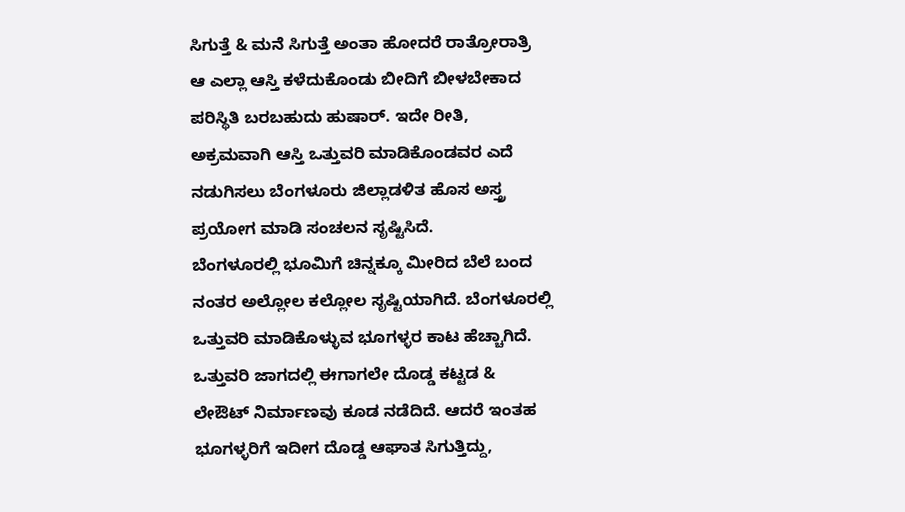ಸಿಗುತ್ತೆ & ಮನೆ ಸಿಗುತ್ತೆ ಅಂತಾ ಹೋದರೆ ರಾತ್ರೋರಾತ್ರಿ ಆ ಎಲ್ಲಾ ಆಸ್ತಿ ಕಳೆದುಕೊಂಡು ಬೀದಿಗೆ ಬೀಳಬೇಕಾದ ಪರಿಸ್ಥಿತಿ ಬರಬಹುದು ಹುಷಾರ್. ಇದೇ ರೀತಿ, ಅಕ್ರಮವಾಗಿ ಆಸ್ತಿ ಒತ್ತುವರಿ ಮಾಡಿಕೊಂಡವರ ಎದೆ ನಡುಗಿಸಲು ಬೆಂಗಳೂರು ಜಿಲ್ಲಾಡಳಿತ ಹೊಸ ಅಸ್ತ್ರ ಪ್ರಯೋಗ ಮಾಡಿ ಸಂಚಲನ ಸೃಷ್ಟಿಸಿದೆ.
ಬೆಂಗಳೂರಲ್ಲಿ ಭೂಮಿಗೆ ಚಿನ್ನಕ್ಕೂ ಮೀರಿದ ಬೆಲೆ ಬಂದ ನಂತರ ಅಲ್ಲೋಲ ಕಲ್ಲೋಲ ಸೃಷ್ಟಿಯಾಗಿದೆ. ಬೆಂಗಳೂರಲ್ಲಿ ಒತ್ತುವರಿ ಮಾಡಿಕೊಳ್ಳುವ ಭೂಗಳ್ಳರ ಕಾಟ ಹೆಚ್ಚಾಗಿದೆ. ಒತ್ತುವರಿ ಜಾಗದಲ್ಲಿ ಈಗಾಗಲೇ ದೊಡ್ಡ ಕಟ್ಟಡ & ಲೇಔಟ್ ನಿರ್ಮಾಣವು ಕೂಡ ನಡೆದಿದೆ. ಆದರೆ ಇಂತಹ ಭೂಗಳ್ಳರಿಗೆ ಇದೀಗ ದೊಡ್ಡ ಆಘಾತ ಸಿಗುತ್ತಿದ್ದು,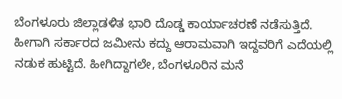ಬೆಂಗಳೂರು ಜಿಲ್ಲಾಡಳಿತ ಭಾರಿ ದೊಡ್ಡ ಕಾರ್ಯಾಚರಣೆ ನಡೆಸುತ್ತಿದೆ. ಹೀಗಾಗಿ ಸರ್ಕಾರದ ಜಮೀನು ಕದ್ದು ಆರಾಮವಾಗಿ ಇದ್ದವರಿಗೆ ಎದೆಯಲ್ಲಿ ನಡುಕ ಹುಟ್ಟಿದೆ. ಹೀಗಿದ್ದಾಗಲೇ, ಬೆಂಗಳೂರಿನ ಮನೆ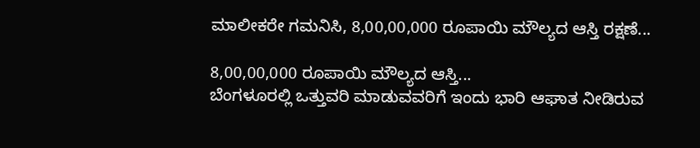ಮಾಲೀಕರೇ ಗಮನಿಸಿ, 8,00,00,000 ರೂಪಾಯಿ ಮೌಲ್ಯದ ಆಸ್ತಿ ರಕ್ಷಣೆ...

8,00,00,000 ರೂಪಾಯಿ ಮೌಲ್ಯದ ಆಸ್ತಿ...
ಬೆಂಗಳೂರಲ್ಲಿ ಒತ್ತುವರಿ ಮಾಡುವವರಿಗೆ ಇಂದು ಭಾರಿ ಆಘಾತ ನೀಡಿರುವ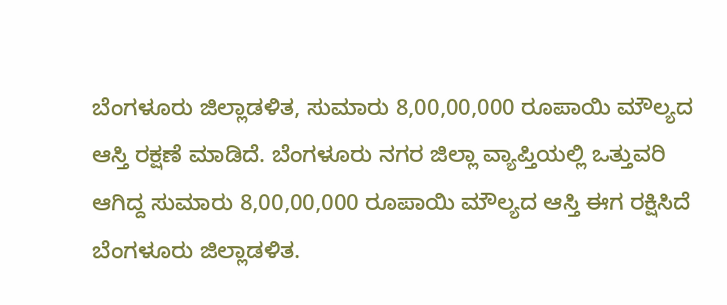ಬೆಂಗಳೂರು ಜಿಲ್ಲಾಡಳಿತ, ಸುಮಾರು 8,00,00,000 ರೂಪಾಯಿ ಮೌಲ್ಯದ ಆಸ್ತಿ ರಕ್ಷಣೆ ಮಾಡಿದೆ. ಬೆಂಗಳೂರು ನಗರ ಜಿಲ್ಲಾ ವ್ಯಾಪ್ತಿಯಲ್ಲಿ ಒತ್ತುವರಿ ಆಗಿದ್ದ ಸುಮಾರು 8,00,00,000 ರೂಪಾಯಿ ಮೌಲ್ಯದ ಆಸ್ತಿ ಈಗ ರಕ್ಷಿಸಿದೆ ಬೆಂಗಳೂರು ಜಿಲ್ಲಾಡಳಿತ.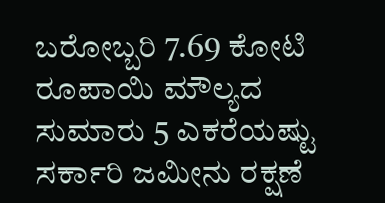ಬರೋಬ್ಬರಿ 7.69 ಕೋಟಿ ರೂಪಾಯಿ ಮೌಲ್ಯದ ಸುಮಾರು 5 ಎಕರೆಯಷ್ಟು ಸರ್ಕಾರಿ ಜಮೀನು ರಕ್ಷಣೆ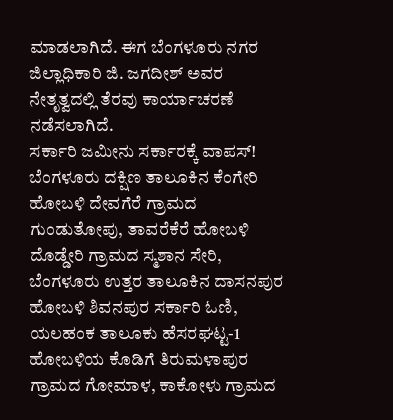ಮಾಡಲಾಗಿದೆ. ಈಗ ಬೆಂಗಳೂರು ನಗರ ಜಿಲ್ಲಾಧಿಕಾರಿ ಜಿ. ಜಗದೀಶ್ ಅವರ ನೇತೃತ್ವದಲ್ಲಿ ತೆರವು ಕಾರ್ಯಾಚರಣೆ ನಡೆಸಲಾಗಿದೆ.
ಸರ್ಕಾರಿ ಜಮೀನು ಸರ್ಕಾರಕ್ಕೆ ವಾಪಸ್!
ಬೆಂಗಳೂರು ದಕ್ಷಿಣ ತಾಲೂಕಿನ ಕೆಂಗೇರಿ ಹೋಬಳಿ ದೇವಗೆರೆ ಗ್ರಾಮದ ಗುಂಡುತೋಪು, ತಾವರೆಕೆರೆ ಹೋಬಳಿ ದೊಡ್ಡೇರಿ ಗ್ರಾಮದ ಸ್ಮಶಾನ ಸೇರಿ, ಬೆಂಗಳೂರು ಉತ್ತರ ತಾಲೂಕಿನ ದಾಸನಪುರ ಹೋಬಳಿ ಶಿವನಪುರ ಸರ್ಕಾರಿ ಓಣಿ, ಯಲಹಂಕ ತಾಲೂಕು ಹೆಸರಘಟ್ಟ-1 ಹೋಬಳಿಯ ಕೊಡಿಗೆ ತಿರುಮಳಾಪುರ ಗ್ರಾಮದ ಗೋಮಾಳ, ಕಾಕೋಳು ಗ್ರಾಮದ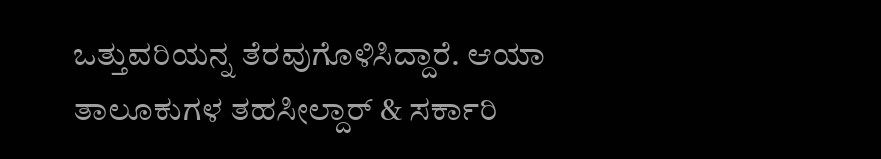ಒತ್ತುವರಿಯನ್ನ ತೆರವುಗೊಳಿಸಿದ್ದಾರೆ. ಆಯಾ ತಾಲೂಕುಗಳ ತಹಸೀಲ್ದಾರ್ & ಸರ್ಕಾರಿ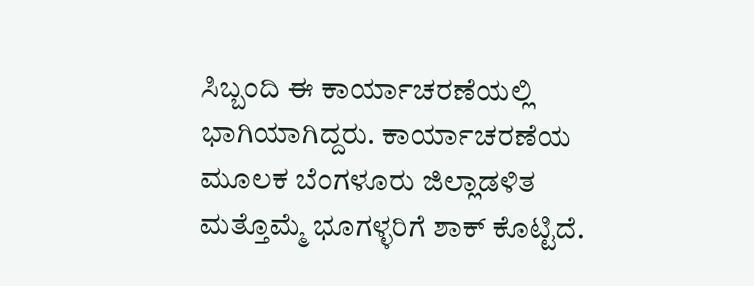ಸಿಬ್ಬಂದಿ ಈ ಕಾರ್ಯಾಚರಣೆಯಲ್ಲಿ ಭಾಗಿಯಾಗಿದ್ದರು. ಕಾರ್ಯಾಚರಣೆಯ ಮೂಲಕ ಬೆಂಗಳೂರು ಜಿಲ್ಲಾಡಳಿತ ಮತ್ತೊಮ್ಮೆ ಭೂಗಳ್ಳರಿಗೆ ಶಾಕ್ ಕೊಟ್ಟಿದೆ.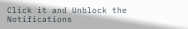Click it and Unblock the Notifications